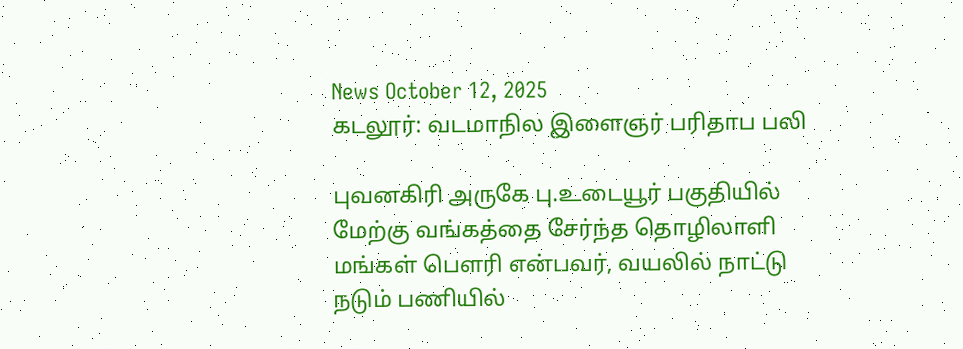News October 12, 2025
கடலூர்: வடமாநில இளைஞர் பரிதாப பலி

புவனகிரி அருகே பு.உடையூர் பகுதியில் மேற்கு வங்கத்தை சேர்ந்த தொழிலாளி மங்கள் பௌரி என்பவர், வயலில் நாட்டு நடும் பணியில்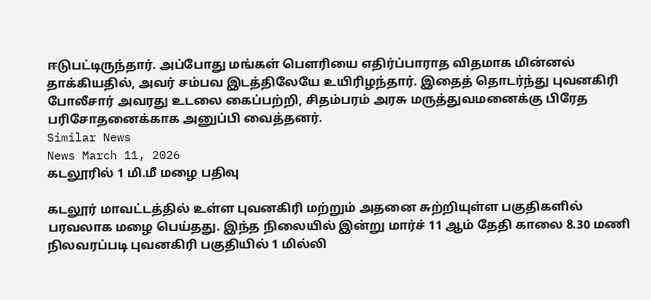ஈடுபட்டிருந்தார். அப்போது மங்கள் பௌரியை எதிர்ப்பாராத விதமாக மின்னல் தாக்கியதில், அவர் சம்பவ இடத்திலேயே உயிரிழந்தார். இதைத் தொடர்ந்து புவனகிரி போலீசார் அவரது உடலை கைப்பற்றி, சிதம்பரம் அரசு மருத்துவமனைக்கு பிரேத பரிசோதனைக்காக அனுப்பி வைத்தனர்.
Similar News
News March 11, 2026
கடலூரில் 1 மி.மீ மழை பதிவு

கடலூர் மாவட்டத்தில் உள்ள புவனகிரி மற்றும் அதனை சுற்றியுள்ள பகுதிகளில் பரவலாக மழை பெய்தது. இந்த நிலையில் இன்று மார்ச் 11 ஆம் தேதி காலை 8.30 மணி நிலவரப்படி புவனகிரி பகுதியில் 1 மில்லி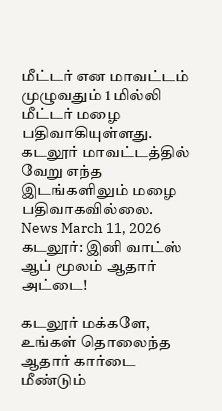மீட்டர் என மாவட்டம் முழுவதும் 1 மில்லி மீட்டர் மழை பதிவாகியுள்ளது. கடலூர் மாவட்டத்தில் வேறு எந்த இடங்களிலும் மழை பதிவாகவில்லை.
News March 11, 2026
கடலூர்: இனி வாட்ஸ் ஆப் மூலம் ஆதார் அட்டை!

கடலூர் மக்களே, உங்கள் தொலைந்த ஆதார் கார்டை மீண்டும்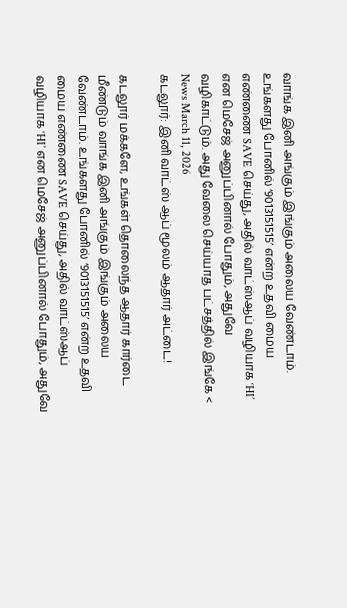வாங்க இனி அங்கும் இங்கும் அலைய வேண்டாம். உங்களது போனில் ‘9013151515’ என்ற உதவி மைய எண்ணை SAVE செய்து, அதில் வாட்ஸ்ஆப் வழியாக ‘HI’ என மெசேஜ் அனுப்பினால் போதும், அதுவே வழிகாட்டும். அது வேலை செய்யாத பட்சத்தில் இங்கே <
News March 11, 2026
கடலூர்: இனி வாட்ஸ் ஆப் மூலம் ஆதார் அட்டை!

கடலூர் மக்களே, உங்கள் தொலைந்த ஆதார் கார்டை மீண்டும் வாங்க இனி அங்கும் இங்கும் அலைய வேண்டாம். உங்களது போனில் ‘9013151515’ என்ற உதவி மைய எண்ணை SAVE செய்து, அதில் வாட்ஸ்ஆப் வழியாக ‘HI’ என மெசேஜ் அனுப்பினால் போதும், அதுவே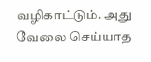வழிகாட்டும். அது வேலை செய்யாத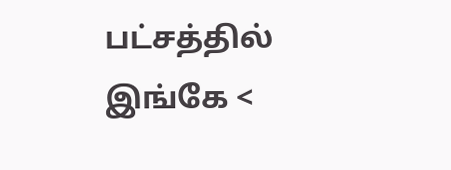பட்சத்தில் இங்கே <